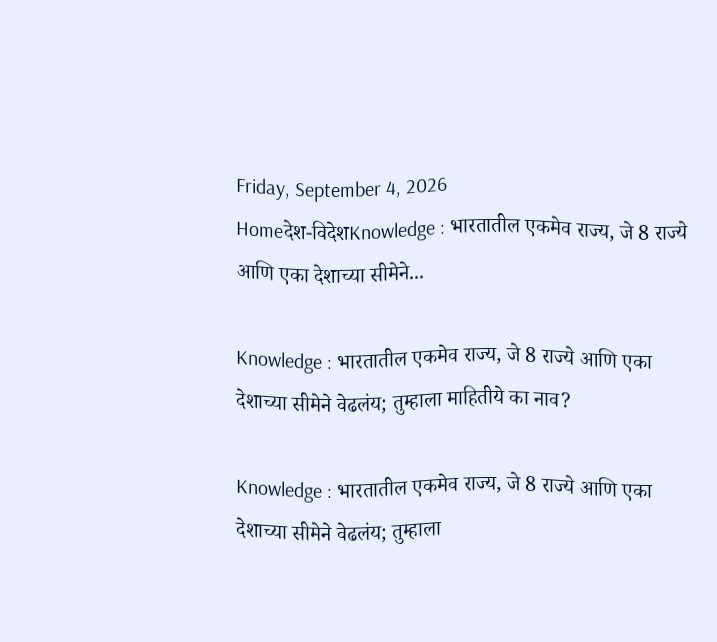Friday, September 4, 2026
Homeदेश-विदेशKnowledge : भारतातील एकमेव राज्य, जे 8 राज्ये आणि एका देशाच्या सीमेने...

Knowledge : भारतातील एकमेव राज्य, जे 8 राज्ये आणि एका देशाच्या सीमेने वेढलंय; तुम्हाला माहितीये का नाव?

Knowledge : भारतातील एकमेव राज्य, जे 8 राज्ये आणि एका देशाच्या सीमेने वेढलंय; तुम्हाला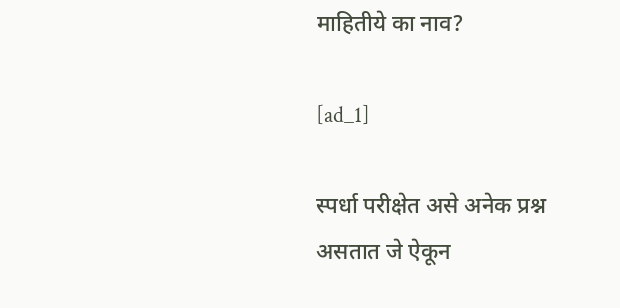माहितीये का नाव?

[ad_1]

स्पर्धा परीक्षेत असे अनेक प्रश्न असतात जे ऐकून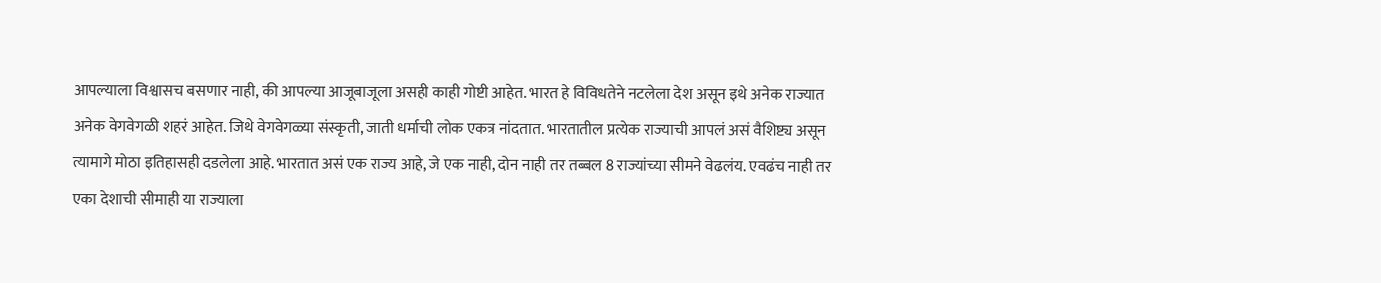आपल्याला विश्वासच बसणार नाही, की आपल्या आजूबाजूला असही काही गोष्टी आहेत. भारत हे विविधतेने नटलेला देश असून इथे अनेक राज्यात अनेक वेगवेगळी शहरं आहेत. जिथे वेगवेगळ्या संस्कृती, जाती धर्माची लोक एकत्र नांदतात. भारतातील प्रत्येक राज्याची आपलं असं वैशिष्ट्य असून त्यामागे मोठा इतिहासही दडलेला आहे. भारतात असं एक राज्य आहे, जे एक नाही, दोन नाही तर तब्बल 8 राज्यांच्या सीमने वेढलंय. एवढंच नाही तर एका देशाची सीमाही या राज्याला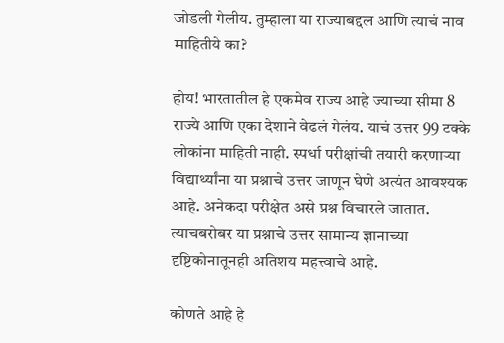जोडली गेलीय. तुम्हाला या राज्याबद्दल आणि त्याचं नाव माहितीये का?

होय! भारतातील हे एकमेव राज्य आहे ज्याच्या सीमा 8 राज्ये आणि एका देशाने वेढलं गेलंय. याचं उत्तर 99 टक्के लोकांना माहिती नाही. स्पर्धा परीक्षांची तयारी करणाऱ्या विद्यार्थ्यांना या प्रश्नाचे उत्तर जाणून घेणे अत्यंत आवश्यक आहे. अनेकदा परीक्षेत असे प्रश्न विचारले जातात. त्याचबरोबर या प्रश्नाचे उत्तर सामान्य ज्ञानाच्या दृष्टिकोनातूनही अतिशय महत्त्वाचे आहे.

कोणते आहे हे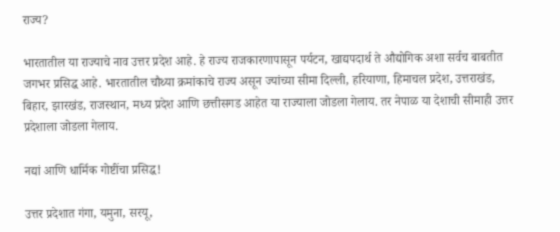राज्य?

भारतातील या राज्याचे नाव उत्तर प्रदेश आहे. हे राज्य राजकारणापासून पर्यटन, खाद्यपदार्थ ते औद्योगिक अशा सर्वच बाबतीत जगभर प्रसिद्ध आहे. भारतातील चौथ्या क्रमांकाचे राज्य असून ज्यांच्या सीमा दिल्ली, हरियाणा, हिमाचल प्रदेश, उत्तराखंड, बिहार, झारखंड, राजस्थान, मध्य प्रदेश आणि छत्तीसगड आहेत या राज्याला जोडला गेलाय. तर नेपाळ या देशाची सीमाही उत्तर प्रदेशाला जोडला गेलाय.

नद्यां आणि धार्मिक गोष्टींचा प्रसिद्ध!

उत्तर प्रदेशात गंगा, यमुना, सरयू,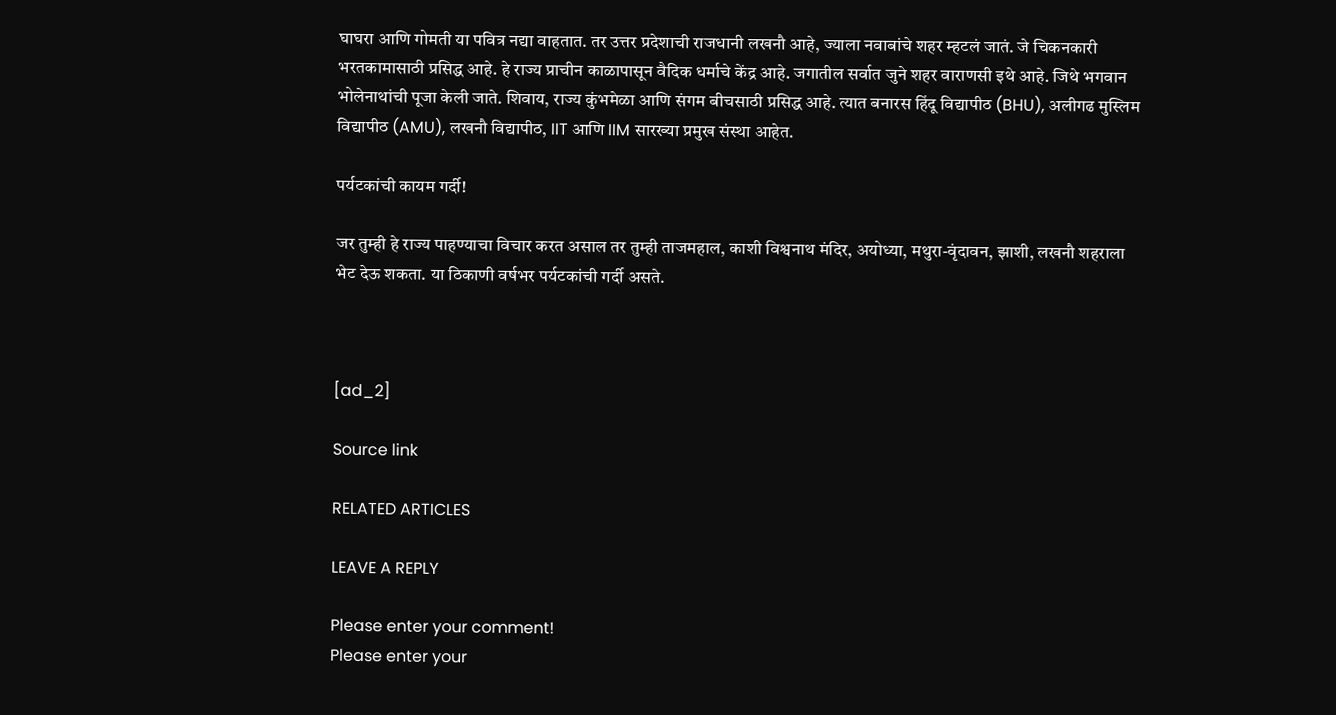घाघरा आणि गोमती या पवित्र नद्या वाहतात. तर उत्तर प्रदेशाची राजधानी लखनौ आहे, ज्याला नवाबांचे शहर म्हटलं जातं. जे चिकनकारी भरतकामासाठी प्रसिद्ध आहे. हे राज्य प्राचीन काळापासून वैदिक धर्माचे केंद्र आहे. जगातील सर्वात जुने शहर वाराणसी इथे आहे. जिथे भगवान भोलेनाथांची पूजा केली जाते. शिवाय, राज्य कुंभमेळा आणि संगम बीचसाठी प्रसिद्ध आहे. त्यात बनारस हिंदू विद्यापीठ (BHU), अलीगढ मुस्लिम विद्यापीठ (AMU), लखनौ विद्यापीठ, IIT आणि IIM सारख्या प्रमुख संस्था आहेत.

पर्यटकांची कायम गर्दी!

जर तुम्ही हे राज्य पाहण्याचा विचार करत असाल तर तुम्ही ताजमहाल, काशी विश्वनाथ मंदिर, अयोध्या, मथुरा-वृंदावन, झाशी, लखनौ शहराला भेट देऊ शकता. या ठिकाणी वर्षभर पर्यटकांची गर्दी असते.



[ad_2]

Source link

RELATED ARTICLES

LEAVE A REPLY

Please enter your comment!
Please enter your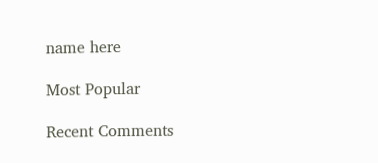name here

Most Popular

Recent Comments